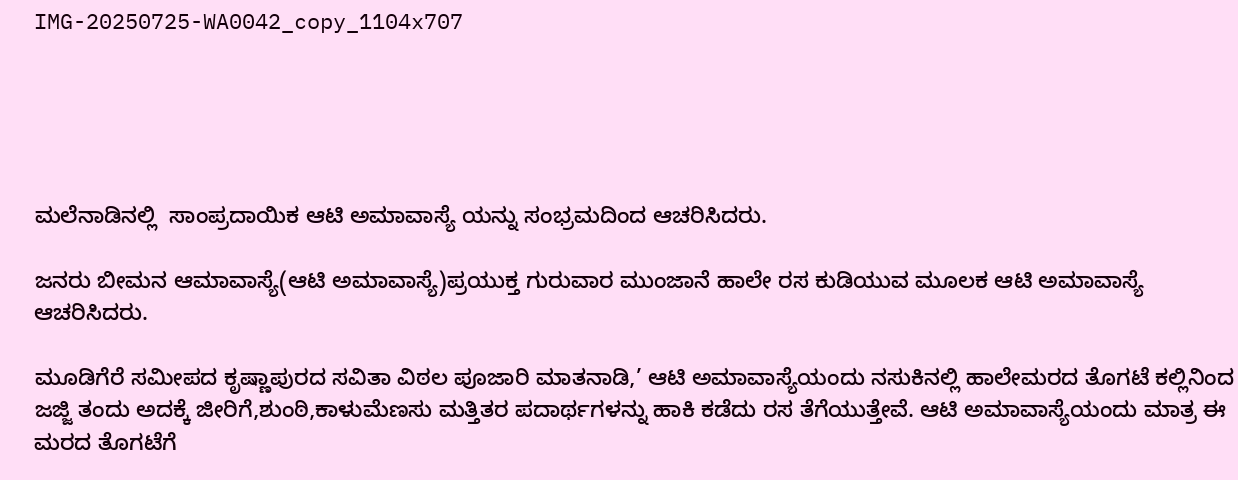IMG-20250725-WA0042_copy_1104x707





ಮಲೆನಾಡಿನಲ್ಲಿ  ಸಾಂಪ್ರದಾಯಿಕ ಆಟಿ ಅಮಾವಾಸ್ಯೆ ಯನ್ನು ಸಂಭ್ರಮದಿಂದ ಆಚರಿಸಿದರು.

ಜನರು ಬೀಮನ ಆಮಾವಾಸ್ಯೆ(ಆಟಿ ಅಮಾವಾಸ್ಯೆ)ಪ್ರಯುಕ್ತ ಗುರುವಾರ ಮುಂಜಾನೆ ಹಾಲೇ ರಸ ಕುಡಿಯುವ ಮೂಲಕ ಆಟಿ ಅಮಾವಾಸ್ಯೆ ಆಚರಿಸಿದರು.

ಮೂಡಿಗೆರೆ ಸಮೀಪದ ಕೃಷ್ಣಾಪುರದ ಸವಿತಾ ವಿಠಲ ಪೂಜಾರಿ ಮಾತನಾಡಿ,’ ಆಟಿ ಅಮಾವಾಸ್ಯೆಯಂದು ನಸುಕಿನಲ್ಲಿ ಹಾಲೇಮರದ ತೊಗಟೆ ಕಲ್ಲಿನಿಂದ ಜಜ್ಜಿ ತಂದು ಅದಕ್ಕೆ ಜೀರಿಗೆ,ಶುಂಠಿ,ಕಾಳುಮೆಣಸು ಮತ್ತಿತರ ಪದಾರ್ಥಗಳನ್ನು ಹಾಕಿ ಕಡೆದು ರಸ ತೆಗೆಯುತ್ತೇವೆ. ಆಟಿ ಅಮಾವಾಸ್ಯೆಯಂದು ಮಾತ್ರ ಈ ಮರದ ತೊಗಟೆಗೆ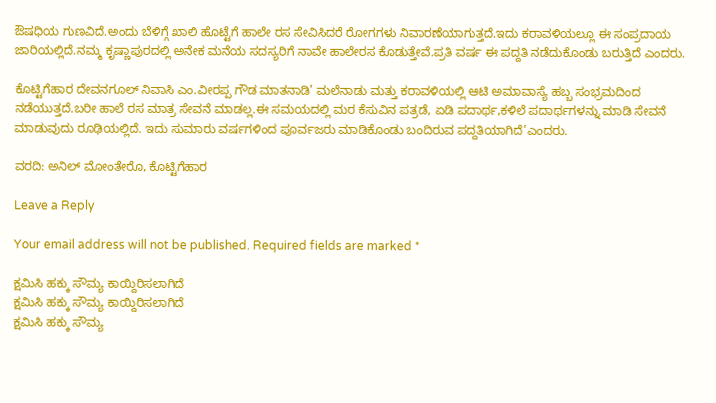ಔಷಧಿಯ ಗುಣವಿದೆ.ಅಂದು ಬೆಳಿಗ್ಗೆ ಖಾಲಿ ಹೊಟ್ಟೆಗೆ ಹಾಲೇ ರಸ ಸೇವಿಸಿದರೆ ರೋಗಗಳು ನಿವಾರಣೆಯಾಗುತ್ತದೆ.ಇದು ಕರಾವಳಿಯಲ್ಲೂ ಈ ಸಂಪ್ರದಾಯ ಜಾರಿಯಲ್ಲಿದೆ.ನಮ್ಮ ಕೃಷ್ಣಾಪುರದಲ್ಲಿ ಅನೇಕ ಮನೆಯ ಸದಸ್ಯರಿಗೆ ನಾವೇ ಹಾಲೇರಸ ಕೊಡುತ್ತೇವೆ.ಪ್ರತಿ ವರ್ಷ ಈ ಪದ್ದತಿ ನಡೆದುಕೊಂಡು ಬರುತ್ತಿದೆ ಎಂದರು.

ಕೊಟ್ಟಿಗೆಹಾರ ದೇವನಗೂಲ್ ನಿವಾಸಿ ಎಂ.ವೀರಪ್ಪ ಗೌಡ ಮಾತನಾಡಿ’ ಮಲೆನಾಡು ಮತ್ತು ಕರಾವಳಿಯಲ್ಲಿ ಆಟಿ ಅಮಾವಾಸ್ಯೆ ಹಬ್ಬ ಸಂಭ್ರಮದಿಂದ ನಡೆಯುತ್ತದೆ.ಬರೀ ಹಾಲೆ ರಸ ಮಾತ್ರ ಸೇವನೆ ಮಾಡಲ್ಲ.ಈ ಸಮಯದಲ್ಲಿ ಮರ ಕೆಸುವಿನ ಪತ್ರಡೆ, ಏಡಿ ಪದಾರ್ಥ,ಕಳಿಲೆ ಪದಾರ್ಥಗಳನ್ನು ಮಾಡಿ ಸೇವನೆ ಮಾಡುವುದು ರೂಢಿಯಲ್ಲಿದೆ. ಇದು ಸುಮಾರು ವರ್ಷಗಳಿಂದ ಪೂರ್ವಜರು ಮಾಡಿಕೊಂಡು ಬಂದಿರುವ ಪದ್ದತಿಯಾಗಿದೆ’ಎಂದರು.

ವರದಿ: ಅನಿಲ್ ಮೋಂತೇರೊ, ಕೊಟ್ಟಿಗೆಹಾರ

Leave a Reply

Your email address will not be published. Required fields are marked *

ಕ್ಷಮಿಸಿ ಹಕ್ಕು ಸೌಮ್ಯ ಕಾಯ್ದಿರಿಸಲಾಗಿದೆ
ಕ್ಷಮಿಸಿ ಹಕ್ಕು ಸೌಮ್ಯ ಕಾಯ್ದಿರಿಸಲಾಗಿದೆ
ಕ್ಷಮಿಸಿ ಹಕ್ಕು ಸೌಮ್ಯ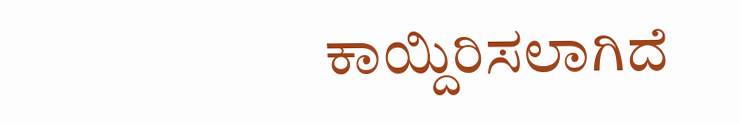ಕಾಯ್ದಿರಿಸಲಾಗಿದೆ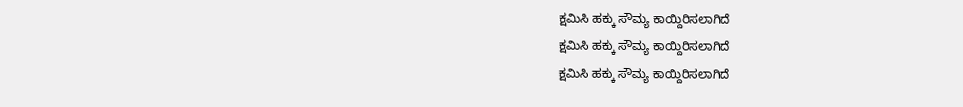ಕ್ಷಮಿಸಿ ಹಕ್ಕು ಸೌಮ್ಯ ಕಾಯ್ದಿರಿಸಲಾಗಿದೆ
ಕ್ಷಮಿಸಿ ಹಕ್ಕು ಸೌಮ್ಯ ಕಾಯ್ದಿರಿಸಲಾಗಿದೆ
ಕ್ಷಮಿಸಿ ಹಕ್ಕು ಸೌಮ್ಯ ಕಾಯ್ದಿರಿಸಲಾಗಿದೆ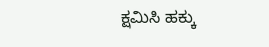ಕ್ಷಮಿಸಿ ಹಕ್ಕು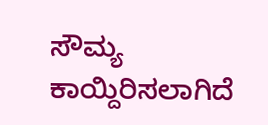ಸೌಮ್ಯ ಕಾಯ್ದಿರಿಸಲಾಗಿದೆ